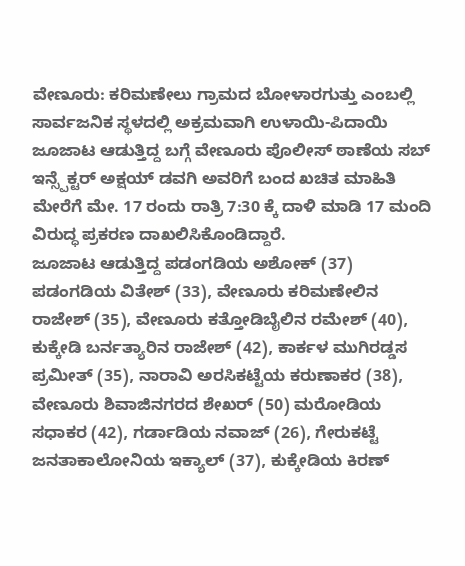ವೇಣೂರು: ಕರಿಮಣೇಲು ಗ್ರಾಮದ ಬೋಳಾರಗುತ್ತು ಎಂಬಲ್ಲಿ ಸಾರ್ವಜನಿಕ ಸ್ಥಳದಲ್ಲಿ ಅಕ್ರಮವಾಗಿ ಉಳಾಯಿ-ಪಿದಾಯಿ ಜೂಜಾಟ ಆಡುತ್ತಿದ್ದ ಬಗ್ಗೆ ವೇಣೂರು ಪೊಲೀಸ್ ಠಾಣೆಯ ಸಬ್ ಇನ್ಸ್ಪೆಕ್ಟರ್ ಅಕ್ಷಯ್ ಡವಗಿ ಅವರಿಗೆ ಬಂದ ಖಚಿತ ಮಾಹಿತಿ ಮೇರೆಗೆ ಮೇ. 17 ರಂದು ರಾತ್ರಿ 7:30 ಕ್ಕೆ ದಾಳಿ ಮಾಡಿ 17 ಮಂದಿ ವಿರುದ್ಧ ಪ್ರಕರಣ ದಾಖಲಿಸಿಕೊಂಡಿದ್ದಾರೆ.
ಜೂಜಾಟ ಆಡುತ್ತಿದ್ದ ಪಡಂಗಡಿಯ ಅಶೋಕ್ (37) ಪಡಂಗಡಿಯ ವಿತೇಶ್ (33), ವೇಣೂರು ಕರಿಮಣೇಲಿನ ರಾಜೇಶ್ (35), ವೇಣೂರು ಕತ್ತೋಡಿಬೈಲಿನ ರಮೇಶ್ (40), ಕುಕ್ಕೇಡಿ ಬರ್ನತ್ಯಾರಿನ ರಾಜೇಶ್ (42), ಕಾರ್ಕಳ ಮುಗಿರಡ್ಡಸ ಪ್ರಮೀತ್ (35), ನಾರಾವಿ ಅರಸಿಕಟ್ಟೆಯ ಕರುಣಾಕರ (38), ವೇಣೂರು ಶಿವಾಜಿನಗರದ ಶೇಖರ್ (50) ಮರೋಡಿಯ ಸಧಾಕರ (42), ಗರ್ಡಾಡಿಯ ನವಾಜ್ (26), ಗೇರುಕಟ್ಟೆ ಜನತಾಕಾಲೋನಿಯ ಇಕ್ಯಾಲ್ (37), ಕುಕ್ಕೇಡಿಯ ಕಿರಣ್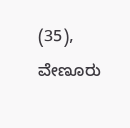(35), ವೇಣೂರು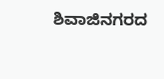ಶಿವಾಜಿನಗರದ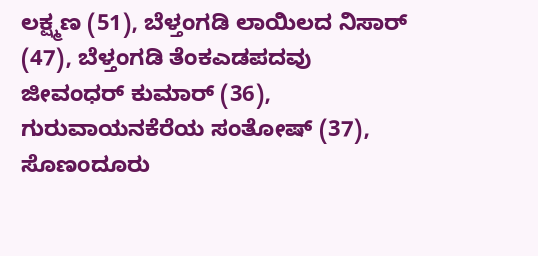ಲಕ್ಷ್ಮಣ (51), ಬೆಳ್ತಂಗಡಿ ಲಾಯಿಲದ ನಿಸಾರ್ (47), ಬೆಳ್ತಂಗಡಿ ತೆಂಕಎಡಪದವು ಜೀವಂಧರ್ ಕುಮಾರ್ (36), ಗುರುವಾಯನಕೆರೆಯ ಸಂತೋಷ್ (37), ಸೊಣಂದೂರು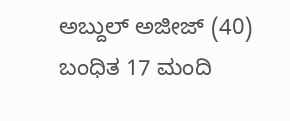ಅಬ್ದುಲ್ ಅಜೀಜ್ (40) ಬಂಧಿತ 17 ಮಂದಿ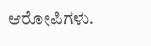ಆರೋಪಿಗಳು.